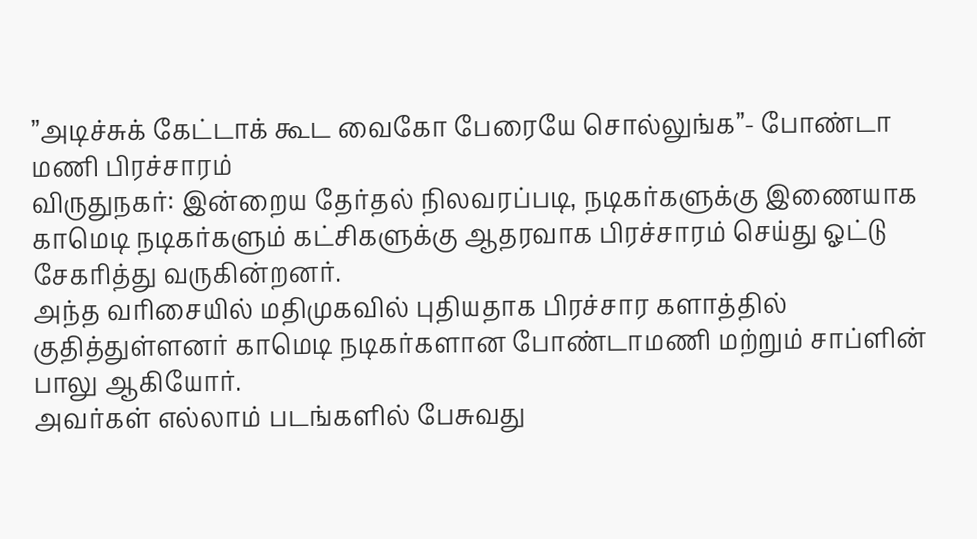”அடிச்சுக் கேட்டாக் கூட வைகோ பேரையே சொல்லுங்க”- போண்டா மணி பிரச்சாரம்
விருதுநகர்: இன்றைய தேர்தல் நிலவரப்படி, நடிகர்களுக்கு இணையாக காமெடி நடிகர்களும் கட்சிகளுக்கு ஆதரவாக பிரச்சாரம் செய்து ஓட்டு சேகரித்து வருகின்றனர்.
அந்த வரிசையில் மதிமுகவில் புதியதாக பிரச்சார களாத்தில் குதித்துள்ளனர் காமெடி நடிகர்களான போண்டாமணி மற்றும் சாப்ளின் பாலு ஆகியோர்.
அவர்கள் எல்லாம் படங்களில் பேசுவது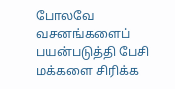போலவே வசனங்களைப் பயன்படுத்தி பேசி மக்களை சிரிக்க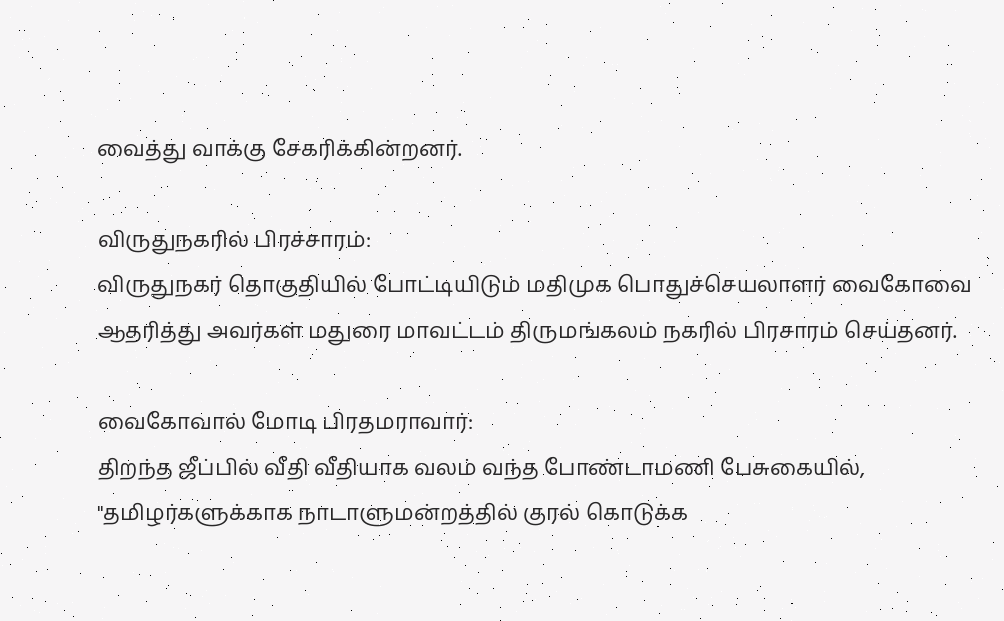வைத்து வாக்கு சேகரிக்கின்றனர்.

விருதுநகரில் பிரச்சாரம்:
விருதுநகர் தொகுதியில் போட்டியிடும் மதிமுக பொதுச்செயலாளர் வைகோவை ஆதரித்து அவர்கள் மதுரை மாவட்டம் திருமங்கலம் நகரில் பிரசாரம் செய்தனர்.

வைகோவால் மோடி பிரதமராவார்:
திறந்த ஜீப்பில் வீதி வீதியாக வலம் வந்த போண்டாமணி பேசுகையில், "தமிழர்களுக்காக நாடாளுமன்றத்தில் குரல் கொடுக்க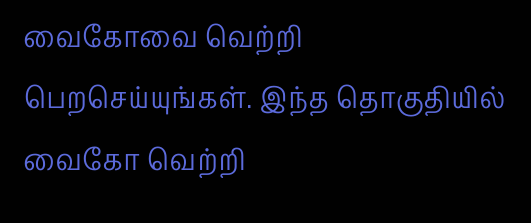வைகோவை வெற்றி பெறசெய்யுங்கள். இந்த தொகுதியில் வைகோ வெற்றி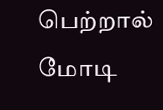பெற்றால் மோடி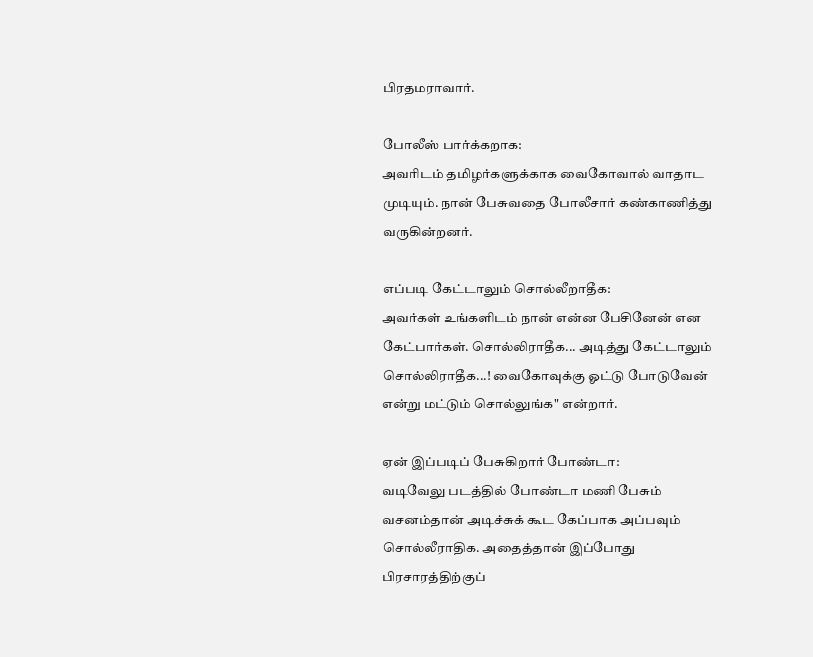பிரதமராவார்.

போலீஸ் பார்க்கறாக:
அவரிடம் தமிழர்களுக்காக வைகோவால் வாதாட முடியும். நான் பேசுவதை போலீசார் கண்காணித்து வருகின்றனர்.

எப்படி கேட்டாலும் சொல்லீறாதீக:
அவர்கள் உங்களிடம் நான் என்ன பேசினேன் என கேட்பார்கள். சொல்லிராதீக... அடித்து கேட்டாலும் சொல்லிராதீக...! வைகோவுக்கு ஓட்டு போடுவேன் என்று மட்டும் சொல்லுங்க" என்றார்.

ஏன் இப்படிப் பேசுகிறார் போண்டா:
வடிவேலு படத்தில் போண்டா மணி பேசும் வசனம்தான் அடிச்சுக் கூட கேப்பாக அப்பவும் சொல்லீராதிக. அதைத்தான் இப்போது பிரசாரத்திற்குப்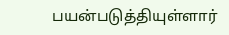பயன்படுத்தியுள்ளார்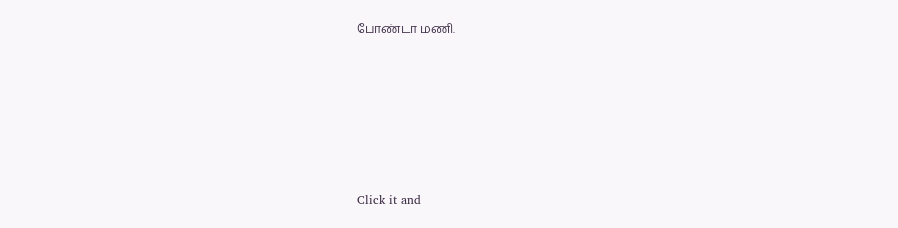போண்டா மணி.












Click it and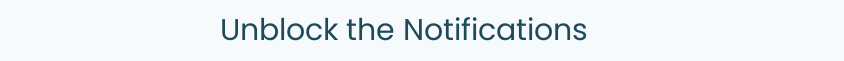Unblock the Notifications